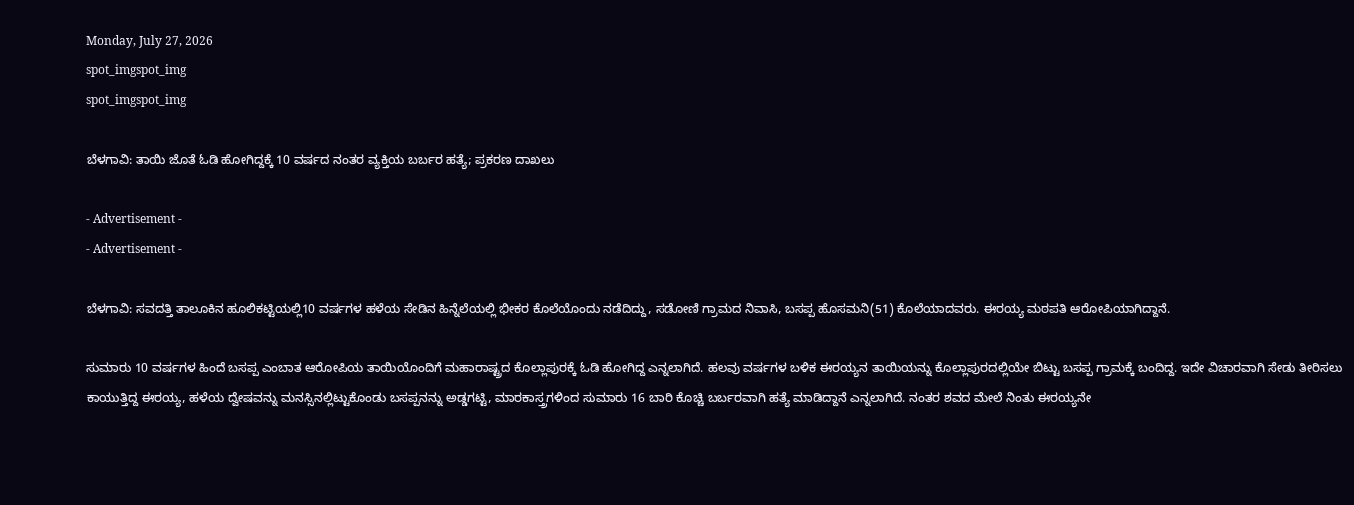Monday, July 27, 2026
spot_imgspot_img
spot_imgspot_img

ಬೆಳಗಾವಿ: ತಾಯಿ ಜೊತೆ ಓಡಿ ಹೋಗಿದ್ದಕ್ಕೆ 10 ವರ್ಷದ ನಂತರ ವ್ಯಕ್ತಿಯ ಬರ್ಬರ ಹತ್ಯೆ; ಪ್ರಕರಣ ದಾಖಲು

- Advertisement -
- Advertisement -

ಬೆಳಗಾವಿ: ಸವದತ್ತಿ ತಾಲೂಕಿನ ಹೂಲಿಕಟ್ಟಿಯಲ್ಲಿ10 ವರ್ಷಗಳ ಹಳೆಯ ಸೇಡಿನ ಹಿನ್ನೆಲೆಯಲ್ಲಿ ಭೀಕರ ಕೊಲೆಯೊಂದು ನಡೆದಿದ್ದು, ಸಡೋಣಿ ಗ್ರಾಮದ ನಿವಾಸಿ, ಬಸಪ್ಪ ಹೊಸಮನಿ(51) ಕೊಲೆಯಾದವರು. ಈರಯ್ಯ ಮಠಪತಿ ಆರೋಪಿಯಾಗಿದ್ದಾನೆ.

ಸುಮಾರು 10 ವರ್ಷಗಳ ಹಿಂದೆ ಬಸಪ್ಪ ಎಂಬಾತ ಆರೋಪಿಯ ತಾಯಿಯೊಂದಿಗೆ ಮಹಾರಾಷ್ಟ್ರದ ಕೊಲ್ಲಾಪುರಕ್ಕೆ ಓಡಿ ಹೋಗಿದ್ದ ಎನ್ನಲಾಗಿದೆ. ಹಲವು ವರ್ಷಗಳ ಬಳಿಕ ಈರಯ್ಯನ ತಾಯಿಯನ್ನು ಕೊಲ್ಲಾಪುರದಲ್ಲಿಯೇ ಬಿಟ್ಟು ಬಸಪ್ಪ ಗ್ರಾಮಕ್ಕೆ ಬಂದಿದ್ದ. ಇದೇ ವಿಚಾರವಾಗಿ ಸೇಡು ತೀರಿಸಲು ಕಾಯುತ್ತಿದ್ದ ಈರಯ್ಯ, ಹಳೆಯ ದ್ವೇಷವನ್ನು ಮನಸ್ಸಿನಲ್ಲಿಟ್ಟುಕೊಂಡು ಬಸಪ್ಪನನ್ನು ಅಡ್ಡಗಟ್ಟಿ, ಮಾರಕಾಸ್ತ್ರಗಳಿಂದ ಸುಮಾರು 16 ಬಾರಿ ಕೊಚ್ಚಿ ಬರ್ಬರವಾಗಿ ಹತ್ಯೆ ಮಾಡಿದ್ದಾನೆ ಎನ್ನಲಾಗಿದೆ. ನಂತರ ಶವದ ಮೇಲೆ ನಿಂತು ಈರಯ್ಯನೇ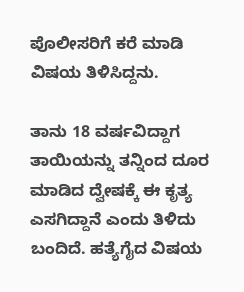ಪೊಲೀಸರಿಗೆ ಕರೆ ಮಾಡಿ ವಿಷಯ ತಿಳಿಸಿದ್ದನು.

ತಾನು 18 ವರ್ಷವಿದ್ದಾಗ ತಾಯಿಯನ್ನು ತನ್ನಿಂದ ದೂರ ಮಾಡಿದ ದ್ವೇಷಕ್ಕೆ ಈ ಕೃತ್ಯ ಎಸಗಿದ್ದಾನೆ ಎಂದು ತಿಳಿದು ಬಂದಿದೆ. ಹತ್ಯೆಗೈದ ವಿಷಯ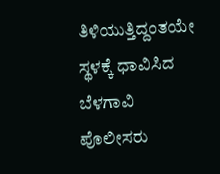ತಿಳಿಯುತ್ತಿದ್ದಂತಯೇ ಸ್ಥಳಕ್ಕೆ ಧಾವಿಸಿದ ಬೆಳಗಾವಿ ಪೊಲೀಸರು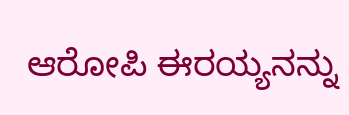ಆರೋಪಿ ಈರಯ್ಯನನ್ನು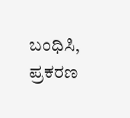ಬಂಧಿಸಿ, ಪ್ರಕರಣ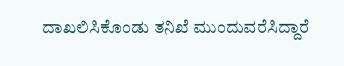ದಾಖಲಿಸಿಕೊಂಡು ತನಿಖೆ ಮುಂದುವರೆಸಿದ್ದಾರೆ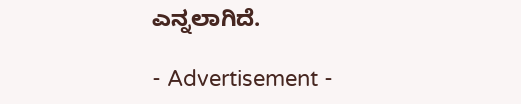ಎನ್ನಲಾಗಿದೆ.

- Advertisement -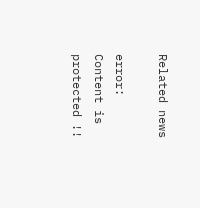Related news

error: Content is protected !!